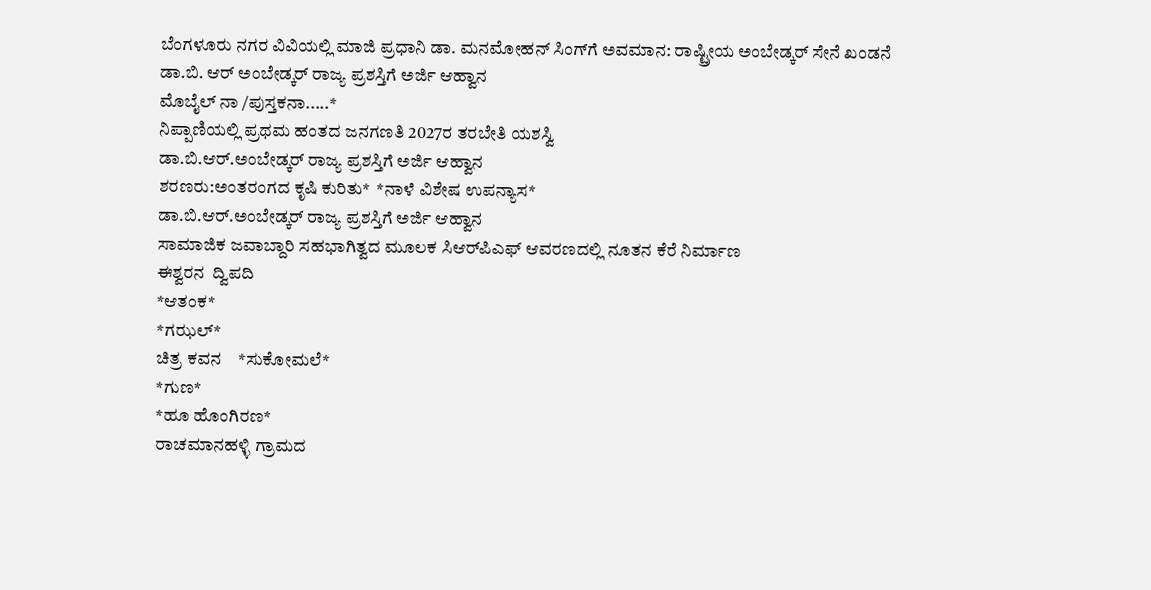ಬೆಂಗಳೂರು ನಗರ ವಿವಿಯಲ್ಲಿ ಮಾಜಿ ಪ್ರಧಾನಿ ಡಾ. ಮನಮೋಹನ್ ಸಿಂಗ್‌ಗೆ ಅವಮಾನ: ರಾಷ್ಟ್ರೀಯ ಅಂಬೇಡ್ಕರ್ ಸೇನೆ ಖಂಡನೆ
ಡಾ.ಬಿ. ಆರ್ ಅಂಬೇಡ್ಕರ್ ರಾಜ್ಯ ಪ್ರಶಸ್ತಿಗೆ ಅರ್ಜಿ ಆಹ್ವಾನ
ಮೊಬೈಲ್ ನಾ /ಪುಸ್ತಕನಾ.....*
ನಿಪ್ಪಾಣಿಯಲ್ಲಿ ಪ್ರಥಮ ಹಂತದ ಜನಗಣತಿ 2027ರ ತರಬೇತಿ ಯಶಸ್ವಿ
ಡಾ.ಬಿ.ಆರ್.ಅಂಬೇಡ್ಕರ್ ರಾಜ್ಯ ಪ್ರಶಸ್ತಿಗೆ ಅರ್ಜಿ ಆಹ್ವಾನ
ಶರಣರು:ಅಂತರಂಗದ ಕೃಷಿ ಕುರಿತು*  *ನಾಳೆ ವಿಶೇಷ ಉಪನ್ಯಾಸ*
ಡಾ.ಬಿ.ಆರ್.ಅಂಬೇಡ್ಕರ್ ರಾಜ್ಯ ಪ್ರಶಸ್ತಿಗೆ ಅರ್ಜಿ ಆಹ್ವಾನ
ಸಾಮಾಜಿಕ ಜವಾಬ್ದಾರಿ ಸಹಭಾಗಿತ್ವದ ಮೂಲಕ ಸಿಆರ್‌ಪಿಎಫ್ ಆವರಣದಲ್ಲಿ ನೂತನ ಕೆರೆ ನಿರ್ಮಾಣ
ಈಶ್ವರನ  ದ್ವಿಪದಿ
*ಆತಂಕ*
*ಗಝಲ್*
ಚಿತ್ರ ಕವನ    *ಸುಕೋಮಲೆ*
*ಗುಣ*
*ಹೂ ಹೊಂಗಿರಣ*
ರಾಚಮಾನಹಳ್ಳಿ ಗ್ರಾಮದ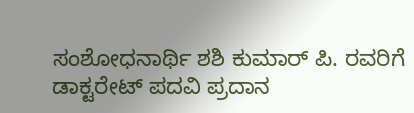ಸಂಶೋಧನಾರ್ಥಿ ಶಶಿ ಕುಮಾರ್ ಪಿ. ರವರಿಗೆ ಡಾಕ್ಟರೇಟ್ ಪದವಿ ಪ್ರದಾನ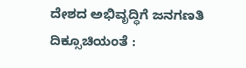ದೇಶದ ಅಭಿವೃದ್ಧಿಗೆ ಜನಗಣತಿ ದಿಕ್ಸೂಚಿಯಂತೆ :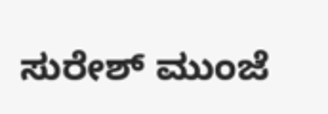ಸುರೇಶ್ ಮುಂಜೆ